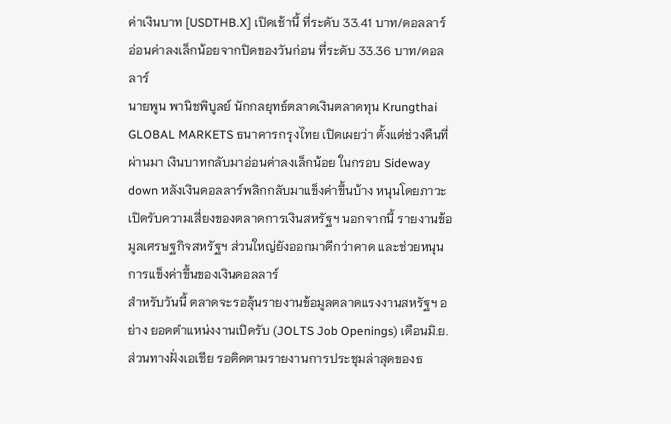ค่าเงินบาท [USDTHB.X] เปิดเช้านี้ ที่ระดับ 33.41 บาท/ดอลลาร์ อ่อนค่าลงเล็กน้อยจากปิดของวันก่อน ที่ระดับ 33.36 บาท/ดอลลาร์
นายพูน พานิชพิบูลย์ นักกลยุทธ์ตลาดเงินตลาดทุน Krungthai GLOBAL MARKETS ธนาคารกรุงไทย เปิดเผยว่า ตั้งแต่ช่วงคืนที่ผ่านมา เงินบาทกลับมาอ่อนค่าลงเล็กน้อย ในกรอบ Sideway down หลังเงินดอลลาร์พลิกกลับมาแข็งค่าขึ้นบ้าง หนุนโดยภาวะเปิดรับความเสี่ยงของตลาดการเงินสหรัฐฯ นอกจากนี้ รายงานข้อมูลเศรษฐกิจสหรัฐฯ ส่วนใหญ่ยังออกมาดีกว่าคาด และช่วยหนุนการแข็งค่าขึ้นของเงินดอลลาร์
สำหรับวันนี้ ตลาดจะรอลุ้นรายงานข้อมูลตลาดแรงงานสหรัฐฯ อย่าง ยอดตำแหน่งงานเปิดรับ (JOLTS Job Openings) เดือนมิ.ย. ส่วนทางฝั่งเอเชีย รอติดตามรายงานการประชุมล่าสุดของธ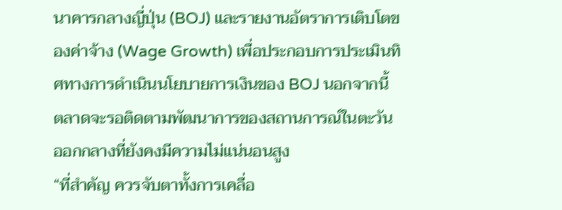นาคารกลางญี่ปุ่น (BOJ) และรายงานอัตราการเติบโตของค่าจ้าง (Wage Growth) เพื่อประกอบการประเมินทิศทางการดำเนินนโยบายการเงินของ BOJ นอกจากนี้ ตลาดจะรอติดตามพัฒนาการของสถานการณ์ในตะวันออกกลางที่ยังคงมีความไม่แน่นอนสูง
“ที่สำคัญ ควรจับตาทั้งการเคลื่อ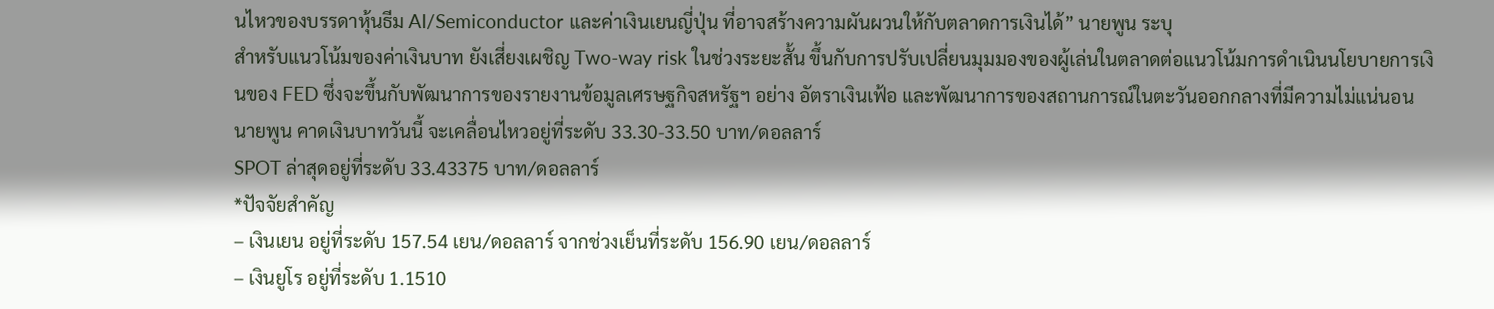นไหวของบรรดาหุ้นธีม AI/Semiconductor และค่าเงินเยนญี่ปุ่น ที่อาจสร้างความผันผวนให้กับตลาดการเงินได้” นายพูน ระบุ
สำหรับแนวโน้มของค่าเงินบาท ยังเสี่ยงเผชิญ Two-way risk ในช่วงระยะสั้น ขึ้นกับการปรับเปลี่ยนมุมมองของผู้เล่นในตลาดต่อแนวโน้มการดำเนินนโยบายการเงินของ FED ซึ่งจะขึ้นกับพัฒนาการของรายงานข้อมูลเศรษฐกิจสหรัฐฯ อย่าง อัตราเงินเฟ้อ และพัฒนาการของสถานการณ์ในตะวันออกกลางที่มีความไม่แน่นอน
นายพูน คาดเงินบาทวันนี้ จะเคลื่อนไหวอยู่ที่ระดับ 33.30-33.50 บาท/ดอลลาร์
SPOT ล่าสุดอยู่ที่ระดับ 33.43375 บาท/ดอลลาร์
*ปัจจัยสำคัญ
– เงินเยน อยู่ที่ระดับ 157.54 เยน/ดอลลาร์ จากช่วงเย็นที่ระดับ 156.90 เยน/ดอลลาร์
– เงินยูโร อยู่ที่ระดับ 1.1510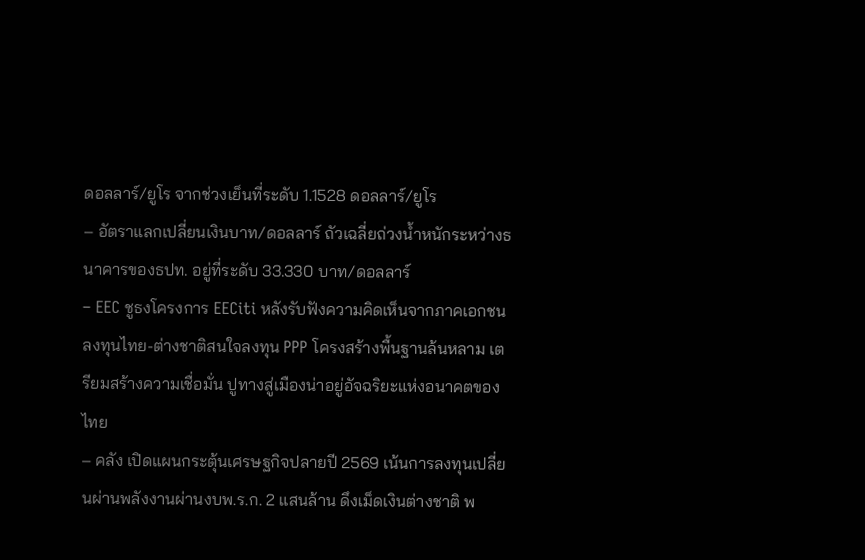ดอลลาร์/ยูโร จากช่วงเย็นที่ระดับ 1.1528 ดอลลาร์/ยูโร
– อัตราแลกเปลี่ยนเงินบาท/ดอลลาร์ ถัวเฉลี่ยถ่วงน้ำหนักระหว่างธนาคารของธปท. อยู่ที่ระดับ 33.330 บาท/ดอลลาร์
– EEC ชูธงโครงการ EECiti หลังรับฟังความคิดเห็นจากภาคเอกชน ลงทุนไทย-ต่างชาติสนใจลงทุน PPP โครงสร้างพื้นฐานล้นหลาม เตรียมสร้างความเชื่อมั่น ปูทางสู่เมืองน่าอยู่อัจฉริยะแห่งอนาคตของไทย
– คลัง เปิดแผนกระตุ้นเศรษฐกิจปลายปี 2569 เน้นการลงทุนเปลี่ยนผ่านพลังงานผ่านงบพ.ร.ก. 2 แสนล้าน ดึงเม็ดเงินต่างชาติ พ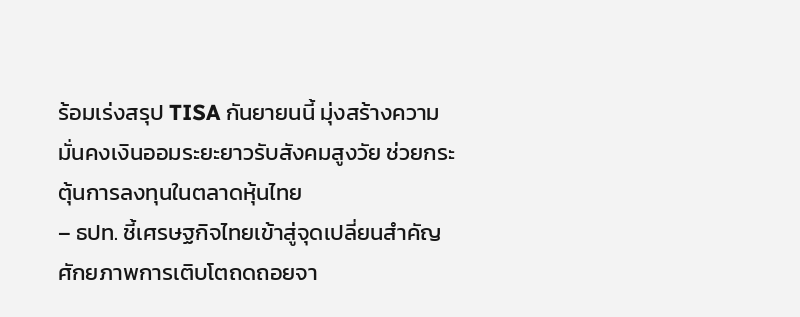ร้อมเร่งสรุป TISA กันยายนนี้ มุ่งสร้างความมั่นคงเงินออมระยะยาวรับสังคมสูงวัย ช่วยกระตุ้นการลงทุนในตลาดหุ้นไทย
– ธปท. ชี้เศรษฐกิจไทยเข้าสู่จุดเปลี่ยนสำคัญ ศักยภาพการเติบโตถดถอยจา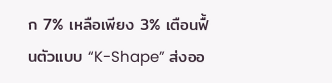ก 7% เหลือเพียง 3% เตือนฟื้นตัวแบบ “K-Shape” ส่งออ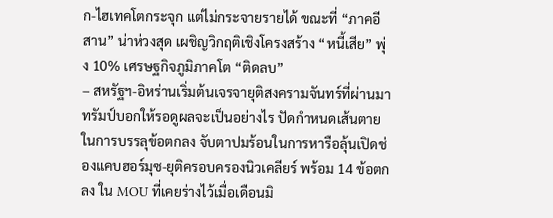ก-ไฮเทคโตกระจุก แต่ไม่กระจายรายได้ ขณะที่ “ภาคอีสาน” น่าห่วงสุด เผชิญวิกฤติเชิงโครงสร้าง “หนี้เสีย” พุ่ง 10% เศรษฐกิจภูมิภาคโต “ติดลบ”
– สหรัฐฯ-อิหร่านเริ่มต้นเจรจายุติสงครามจันทร์ที่ผ่านมา ทรัมป์บอกให้รอดูผลจะเป็นอย่างไร ปัดกำหนดเส้นตายในการบรรลุข้อตกลง จับตาปมร้อนในการหารือลุ้นเปิดช่องแคบฮอร์มุซ-ยุติครอบครองนิวเคลียร์ พร้อม 14 ข้อตกลง ใน MOU ที่เคยร่างไว้เมื่อเดือนมิ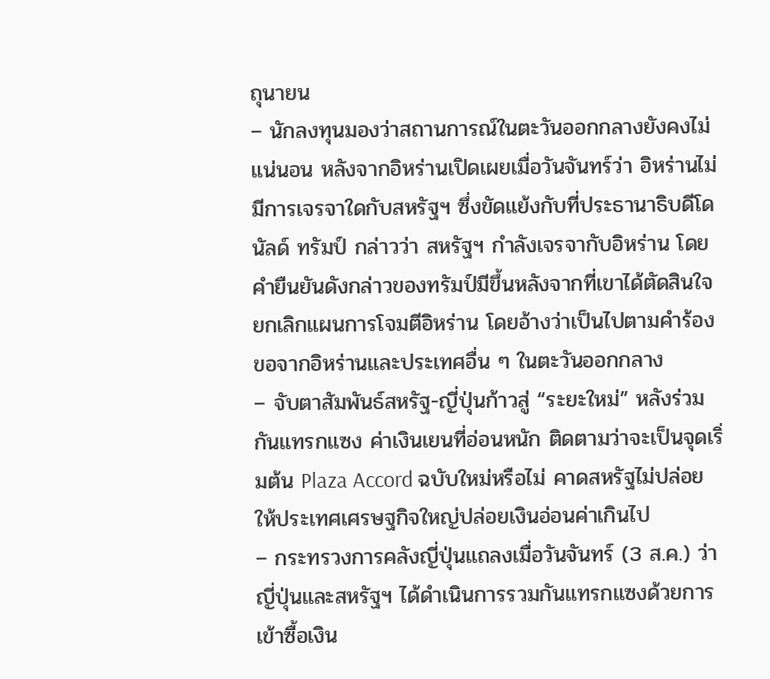ถุนายน
– นักลงทุนมองว่าสถานการณ์ในตะวันออกกลางยังคงไม่แน่นอน หลังจากอิหร่านเปิดเผยเมื่อวันจันทร์ว่า อิหร่านไม่มีการเจรจาใดกับสหรัฐฯ ซึ่งขัดแย้งกับที่ประธานาธิบดีโดนัลด์ ทรัมป์ กล่าวว่า สหรัฐฯ กำลังเจรจากับอิหร่าน โดยคำยืนยันดังกล่าวของทรัมป์มีขึ้นหลังจากที่เขาได้ตัดสินใจยกเลิกแผนการโจมตีอิหร่าน โดยอ้างว่าเป็นไปตามคำร้องขอจากอิหร่านและประเทศอื่น ๆ ในตะวันออกกลาง
– จับตาสัมพันธ์สหรัฐ-ญี่ปุ่นก้าวสู่ “ระยะใหม่” หลังร่วมกันแทรกแซง ค่าเงินเยนที่อ่อนหนัก ติดตามว่าจะเป็นจุดเริ่มต้น Plaza Accord ฉบับใหม่หรือไม่ คาดสหรัฐไม่ปล่อยให้ประเทศเศรษฐกิจใหญ่ปล่อยเงินอ่อนค่าเกินไป
– กระทรวงการคลังญี่ปุ่นแถลงเมื่อวันจันทร์ (3 ส.ค.) ว่า ญี่ปุ่นและสหรัฐฯ ได้ดำเนินการรวมกันแทรกแซงด้วยการเข้าซื้อเงิน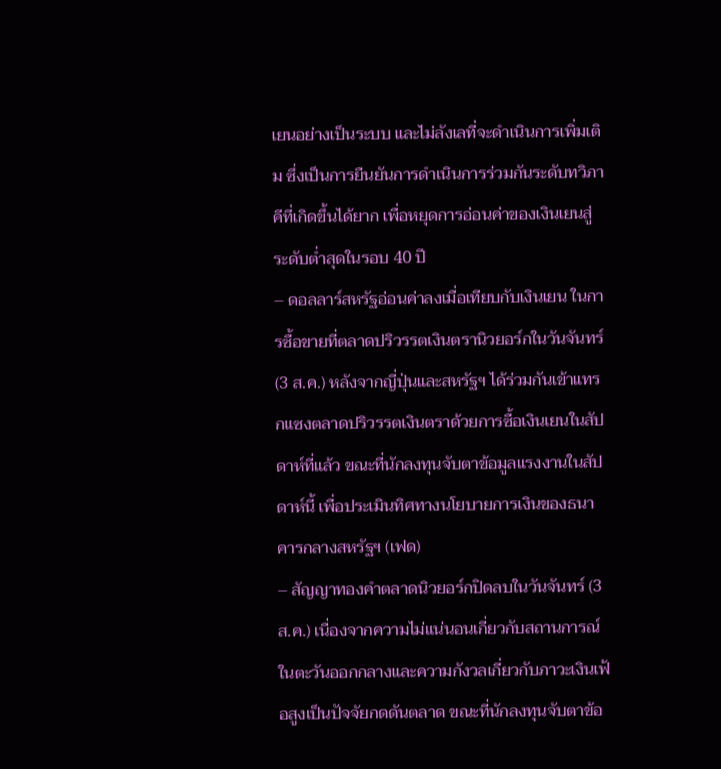เยนอย่างเป็นระบบ และไม่ลังเลที่จะดำเนินการเพิ่มเติม ซึ่งเป็นการยืนยันการดำเนินการร่วมกันระดับทวิภาคีที่เกิดขึ้นได้ยาก เพื่อหยุดการอ่อนค่าของเงินเยนสู่ระดับต่ำสุดในรอบ 40 ปี
– ดอลลาร์สหรัฐอ่อนค่าลงเมื่อเทียบกับเงินเยน ในการซื้อขายที่ตลาดปริวรรตเงินตรานิวยอร์กในวันจันทร์ (3 ส.ค.) หลังจากญี่ปุ่นและสหรัฐฯ ได้ร่วมกันเข้าแทรกแซงตลาดปริวรรตเงินตราด้วยการซื้อเงินเยนในสัปดาห์ที่แล้ว ขณะที่นักลงทุนจับตาข้อมูลแรงงานในสัปดาห์นี้ เพื่อประเมินทิศทางนโยบายการเงินของธนาคารกลางสหรัฐฯ (เฟด)
– สัญญาทองคำตลาดนิวยอร์กปิดลบในวันจันทร์ (3 ส.ค.) เนื่องจากความไม่แน่นอนเกี่ยวกับสถานการณ์ในตะวันออกกลางและความกังวลเกี่ยวกับภาวะเงินเฟ้อสูงเป็นปัจจัยกดดันตลาด ขณะที่นักลงทุนจับตาข้อ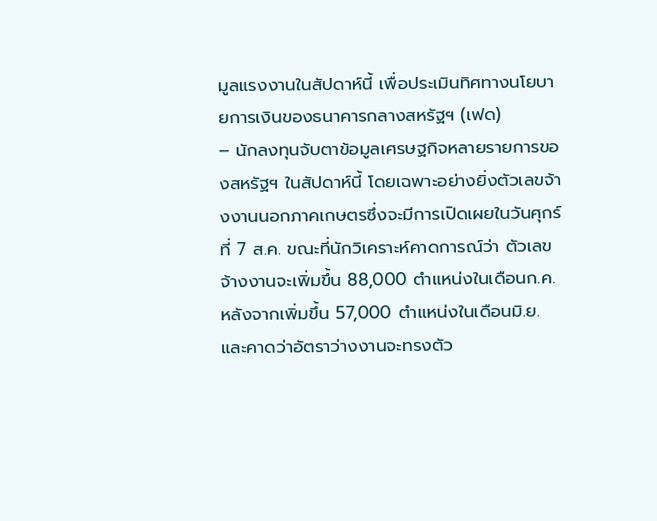มูลแรงงานในสัปดาห์นี้ เพื่อประเมินทิศทางนโยบายการเงินของธนาคารกลางสหรัฐฯ (เฟด)
– นักลงทุนจับตาข้อมูลเศรษฐกิจหลายรายการของสหรัฐฯ ในสัปดาห์นี้ โดยเฉพาะอย่างยิ่งตัวเลขจ้างงานนอกภาคเกษตรซึ่งจะมีการเปิดเผยในวันศุกร์ที่ 7 ส.ค. ขณะที่นักวิเคราะห์คาดการณ์ว่า ตัวเลขจ้างงานจะเพิ่มขึ้น 88,000 ตำแหน่งในเดือนก.ค. หลังจากเพิ่มขึ้น 57,000 ตำแหน่งในเดือนมิ.ย. และคาดว่าอัตราว่างงานจะทรงตัว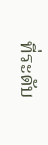ที่ระดับ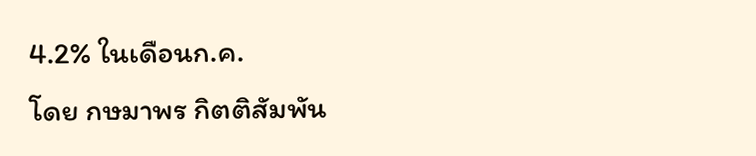4.2% ในเดือนก.ค.
โดย กษมาพร กิตติสัมพัน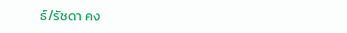ธ์/รัชดา คง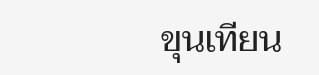ขุนเทียน